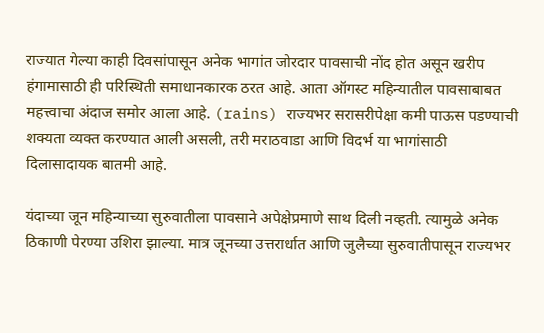राज्यात गेल्या काही दिवसांपासून अनेक भागांत जोरदार पावसाची नोंद होत असून खरीप हंगामासाठी ही परिस्थिती समाधानकारक ठरत आहे. आता ऑगस्ट महिन्यातील पावसाबाबत महत्त्वाचा अंदाज समोर आला आहे. (rains) राज्यभर सरासरीपेक्षा कमी पाऊस पडण्याची शक्यता व्यक्त करण्यात आली असली, तरी मराठवाडा आणि विदर्भ या भागांसाठी दिलासादायक बातमी आहे.

यंदाच्या जून महिन्याच्या सुरुवातीला पावसाने अपेक्षेप्रमाणे साथ दिली नव्हती. त्यामुळे अनेक ठिकाणी पेरण्या उशिरा झाल्या. मात्र जूनच्या उत्तरार्धात आणि जुलैच्या सुरुवातीपासून राज्यभर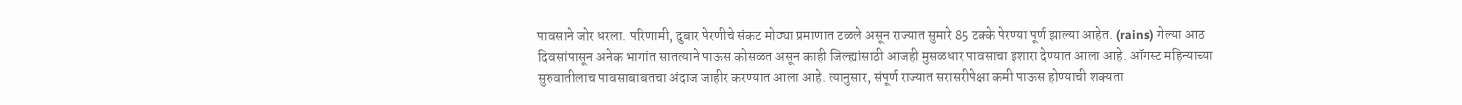पावसाने जोर धरला. परिणामी, दुबार पेरणीचे संकट मोठ्या प्रमाणात टळले असून राज्यात सुमारे 85 टक्के पेरण्या पूर्ण झाल्या आहेत. (rains) गेल्या आठ दिवसांपासून अनेक भागांत सातत्याने पाऊस कोसळत असून काही जिल्ह्यांसाठी आजही मुसळधार पावसाचा इशारा देण्यात आला आहे. ऑगस्ट महिन्याच्या सुरुवातीलाच पावसाबाबतचा अंदाज जाहीर करण्यात आला आहे. त्यानुसार, संपूर्ण राज्यात सरासरीपेक्षा कमी पाऊस होण्याची शक्यता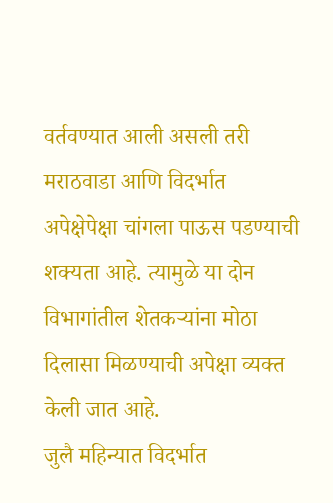वर्तवण्यात आली असली तरी मराठवाडा आणि विदर्भात अपेक्षेपेक्षा चांगला पाऊस पडण्याची शक्यता आहे. त्यामुळे या दोन विभागांतील शेतकऱ्यांना मोठा दिलासा मिळण्याची अपेक्षा व्यक्त केली जात आहे.
जुलै महिन्यात विदर्भात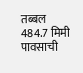तब्बल 484.7 मिमी पावसाची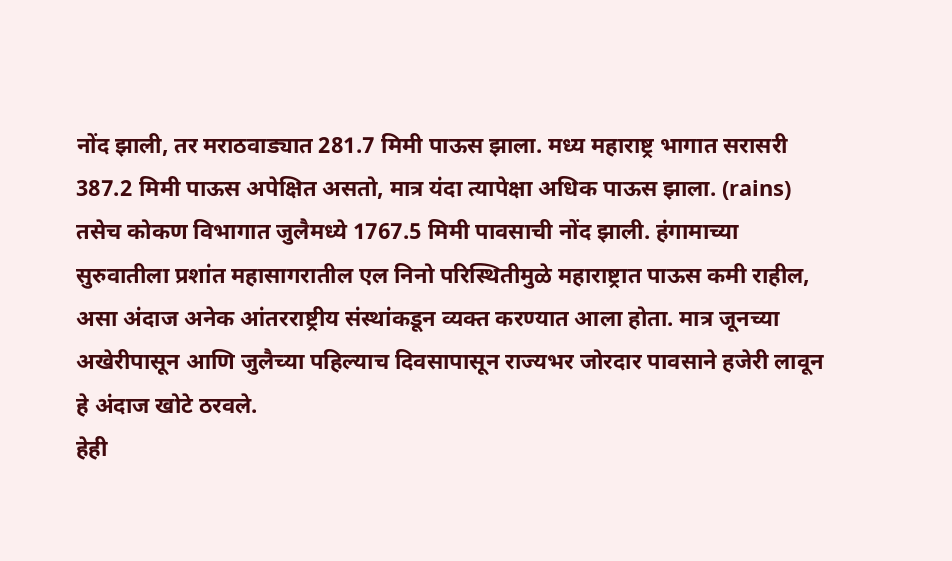नोंद झाली, तर मराठवाड्यात 281.7 मिमी पाऊस झाला. मध्य महाराष्ट्र भागात सरासरी 387.2 मिमी पाऊस अपेक्षित असतो, मात्र यंदा त्यापेक्षा अधिक पाऊस झाला. (rains) तसेच कोकण विभागात जुलैमध्ये 1767.5 मिमी पावसाची नोंद झाली. हंगामाच्या सुरुवातीला प्रशांत महासागरातील एल निनो परिस्थितीमुळे महाराष्ट्रात पाऊस कमी राहील, असा अंदाज अनेक आंतरराष्ट्रीय संस्थांकडून व्यक्त करण्यात आला होता. मात्र जूनच्या अखेरीपासून आणि जुलैच्या पहिल्याच दिवसापासून राज्यभर जोरदार पावसाने हजेरी लावून हे अंदाज खोटे ठरवले.
हेही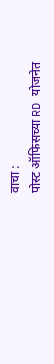वाचा :
पोस्ट ऑफिसच्या RD योजनेत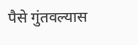पैसे गुंतवल्यास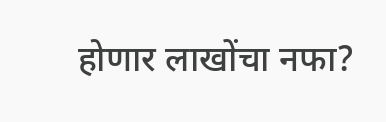होणार लाखोंचा नफा?